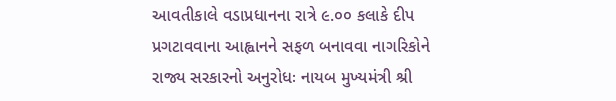આવતીકાલે વડાપ્રધાનના રાત્રે ૯.૦૦ કલાકે દીપ પ્રગટાવવાના આહ્વાનને સફળ બનાવવા નાગરિકોને રાજ્ય સરકારનો અનુરોધઃ નાયબ મુખ્યમંત્રી શ્રી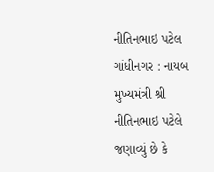નીતિનભાઇ પટેલ
ગાંધીનગર : નાયબ મુખ્યમંત્રી શ્રી નીતિનભાઇ પટેલે જણાવ્યું છે કે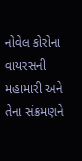નોવેલ કોરોના વાયરસની મહામારી અને તેના સંક્રમણને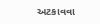અટકાવવા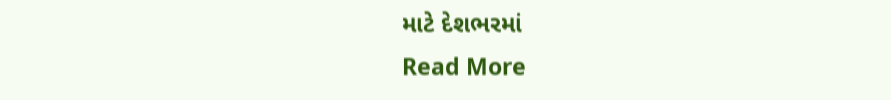માટે દેશભરમાં
Read More